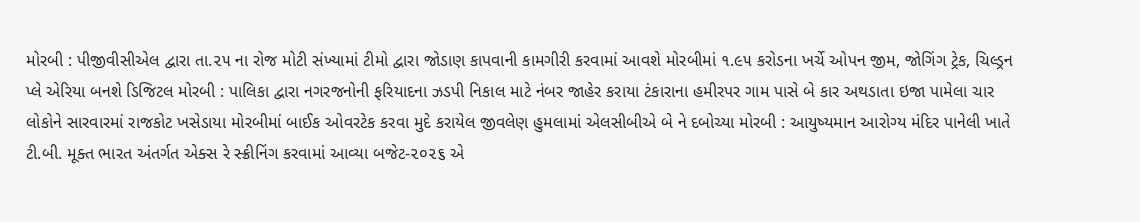મોરબી : પીજીવીસીએલ દ્વારા તા.૨૫ ના રોજ મોટી સંખ્યામાં ટીમો દ્વારા જોડાણ કાપવાની કામગીરી કરવામાં આવશે મોરબીમાં ૧.૯૫ કરોડના ખર્ચે ઓપન જીમ, જોગિંગ ટ્રેક, ચિલ્ડ્રન પ્લે એરિયા બનશે ડિજિટલ મોરબી : પાલિકા દ્વારા નગરજનોની ફરિયાદના ઝડપી નિકાલ માટે નંબર જાહેર કરાયા ટંકારાના હમીરપર ગામ પાસે બે કાર અથડાતા ઇજા પામેલા ચાર લોકોને સારવારમાં રાજકોટ ખસેડાયા મોરબીમાં બાઈક ઓવરટેક કરવા મુદે કરાયેલ જીવલેણ હુમલામાં એલસીબીએ બે ને દબોચ્યા મોરબી : આયુષ્યમાન આરોગ્ય મંદિર પાનેલી ખાતે ટી.બી. મૂક્ત ભારત અંતર્ગત એક્સ રે સ્ક્રીનિંગ કરવામાં આવ્યા બજેટ-૨૦૨૬ એ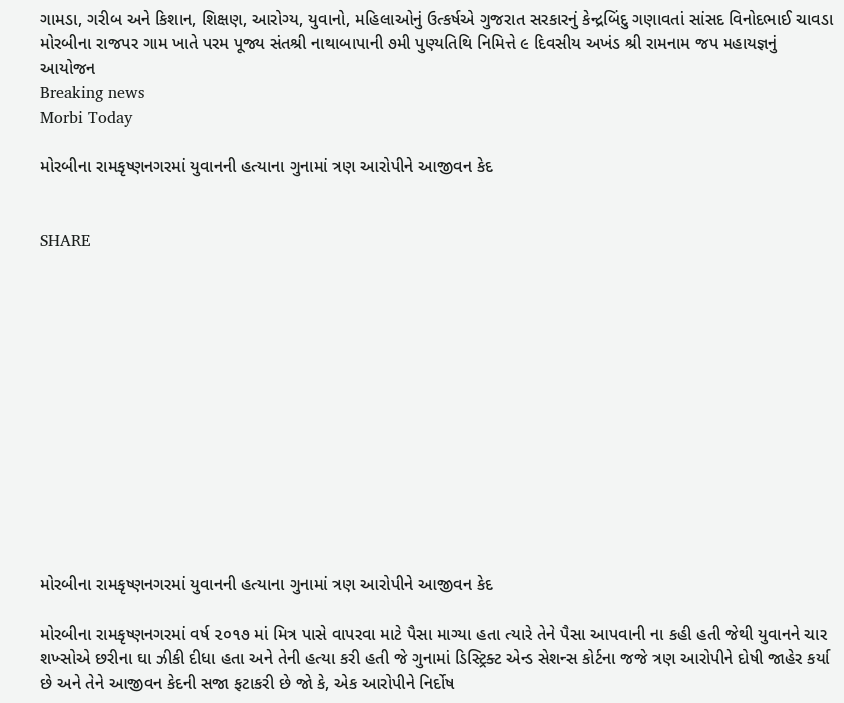ગામડા, ગરીબ અને કિશાન, શિક્ષણ, આરોગ્ય, યુવાનો, મહિલાઓનું ઉત્કર્ષએ ગુજરાત સરકારનું કેન્દ્રબિંદુ ગણાવતાં સાંસદ વિનોદભાઈ ચાવડા મોરબીના રાજપર ગામ ખાતે પરમ પૂજ્ય સંતશ્રી નાથાબાપાની ૭મી પુણ્યતિથિ નિમિત્તે ૯ દિવસીય અખંડ શ્રી રામનામ જપ મહાયજ્ઞનું આયોજન
Breaking news
Morbi Today

મોરબીના રામકૃષ્ણનગરમાં યુવાનની હત્યાના ગુનામાં ત્રણ આરોપીને આજીવન કેદ


SHARE













મોરબીના રામકૃષ્ણનગરમાં યુવાનની હત્યાના ગુનામાં ત્રણ આરોપીને આજીવન કેદ

મોરબીના રામકૃષ્ણનગરમાં વર્ષ ૨૦૧૭ માં મિત્ર પાસે વાપરવા માટે પૈસા માગ્યા હતા ત્યારે તેને પૈસા આપવાની ના કહી હતી જેથી યુવાનને ચાર શખ્સોએ છરીના ઘા ઝીકી દીધા હતા અને તેની હત્યા કરી હતી જે ગુનામાં ડિસ્ટ્રિક્ટ એન્ડ સેશન્સ કોર્ટના જજે ત્રણ આરોપીને દોષી જાહેર કર્યા છે અને તેને આજીવન કેદની સજા ફટાકરી છે જો કે, એક આરોપીને નિર્દોષ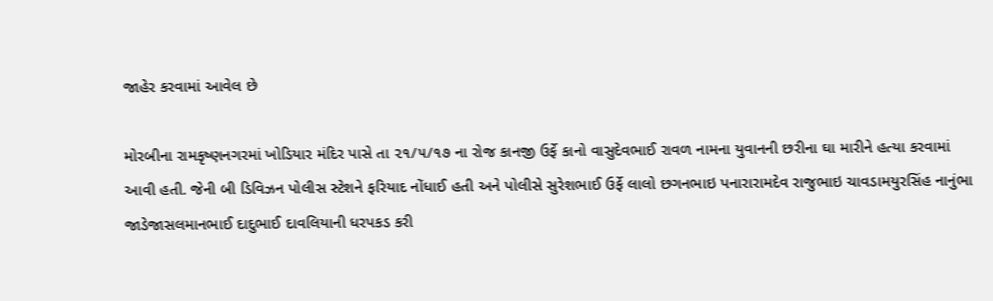જાહેર કરવામાં આવેલ છે

મોરબીના રામકૃષ્ણનગરમાં ખોડિયાર મંદિર પાસે તા ૨૧/૫/૧૭ ના રોજ કાનજી ઉર્ફે કાનો વાસુદેવભાઈ રાવળ નામના યુવાનની છરીના ઘા મારીને હત્યા કરવામાં આવી હતી. જેની બી ડિવિઝન પોલીસ સ્ટેશને ફરિયાદ નોંધાઈ હતી અને પોલીસે સુરેશભાઈ ઉર્ફે લાલો છગનભાઇ પનારારામદેવ રાજુભાઇ ચાવડામયુરસિંહ નાનુંભા જાડેજાસલમાનભાઈ દાદુભાઈ દાવલિયાની ધરપકડ કરી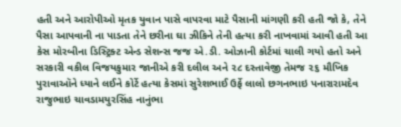હતી અને આરોપીઓ મૃતક યુવાન પાસે વાપરવા માટે પૈસાની માંગણી કરી હતી જો કે, તેને પૈસા આપવાની ના પાડતા તેને છરીના ઘા ઝીકિને તેની હત્યા કરી નાખવામાં આવી હતી આ કેસ મોરબીના ડિસ્ટ્રિક્ટ એન્ડ સેશન્સ જજ એ.ડી. ઓઝાની કોર્ટમાં ચાલી ગયો હતો અને સરકારી વકીલ વિજયકુમાર જાનીએ કરી દલીલ અને ૨૮ દસ્તાવેજી તેમજ ૨૬ મૌખિક પુરાવાઑને ધ્યાને લઈને કોર્ટે હત્યા કેસમાં સુરેશભાઈ ઉર્ફે લાલો છગનભાઇ પનારારામદેવ રાજુભાઇ ચાવડામયુરસિંહ નાનુંભા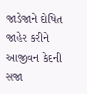જાડેજાને દોષિત જાહેર કરીને આજીવન કેદની સજા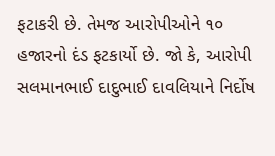ફટાકરી છે. તેમજ આરોપીઓને ૧૦ હજારનો દંડ ફટકાર્યો છે. જો કે, આરોપી સલમાનભાઈ દાદુભાઈ દાવલિયાને નિર્દોષ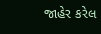જાહેર કરેલ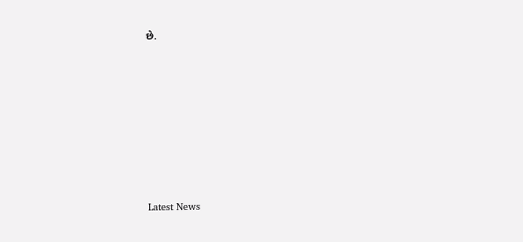છે.








Latest News